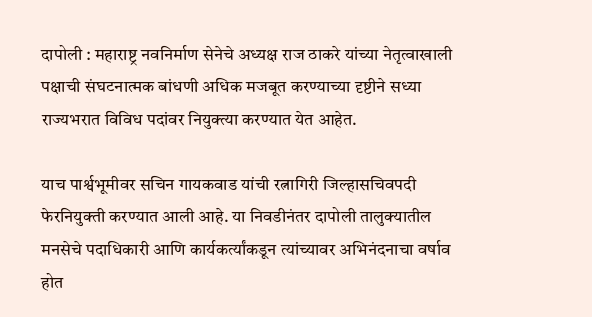दापोली : महाराष्ट्र नवनिर्माण सेनेचे अध्यक्ष राज ठाकरे यांच्या नेतृत्वाखाली पक्षाची संघटनात्मक बांधणी अधिक मजबूत करण्याच्या दृष्टीने सध्या राज्यभरात विविध पदांवर नियुक्त्या करण्यात येत आहेत.

याच पार्श्वभूमीवर सचिन गायकवाड यांची रत्नागिरी जिल्हासचिवपदी फेरनियुक्ती करण्यात आली आहे. या निवडीनंतर दापोली तालुक्यातील मनसेचे पदाधिकारी आणि कार्यकर्त्यांकडून त्यांच्यावर अभिनंदनाचा वर्षाव होत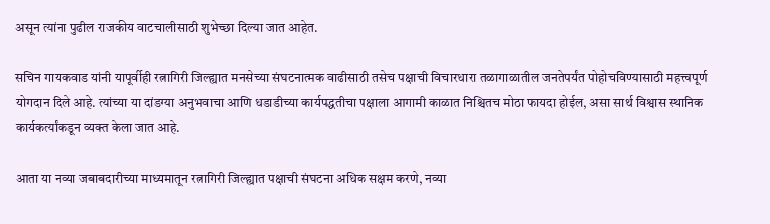असून त्यांना पुढील राजकीय वाटचालीसाठी शुभेच्छा दिल्या जात आहेत.

सचिन गायकवाड यांनी यापूर्वीही रत्नागिरी जिल्ह्यात मनसेच्या संघटनात्मक वाढीसाठी तसेच पक्षाची विचारधारा तळागाळातील जनतेपर्यंत पोहोचविण्यासाठी महत्त्वपूर्ण योगदान दिले आहे. त्यांच्या या दांडग्या अनुभवाचा आणि धडाडीच्या कार्यपद्धतीचा पक्षाला आगामी काळात निश्चितच मोठा फायदा होईल, असा सार्थ विश्वास स्थानिक कार्यकर्त्यांकडून व्यक्त केला जात आहे.

आता या नव्या जबाबदारीच्या माध्यमातून रत्नागिरी जिल्ह्यात पक्षाची संघटना अधिक सक्षम करणे, नव्या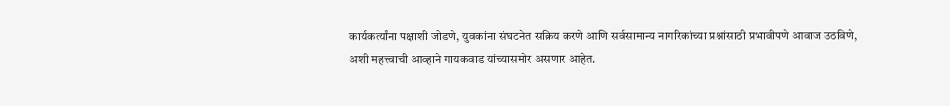कार्यकर्त्यांना पक्षाशी जोडणे, युवकांना संघटनेत सक्रिय करणे आणि सर्वसामान्य नागरिकांच्या प्रश्नांसाठी प्रभावीपणे आवाज उठविणे, अशी महत्त्वाची आव्हाने गायकवाड यांच्यासमोर असणार आहेत.